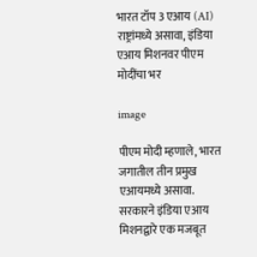भारत टॉप 3 एआय (AI) राष्ट्रांमध्ये असावा, इंडिया एआय मिशनवर पीएम मोदींचा भर

image

पीएम मोदी म्हणाले, भारत जगातील तीन प्रमुख एआयमध्ये असावा. सरकारने इंडिया एआय मिशनद्वारे एक मजबूत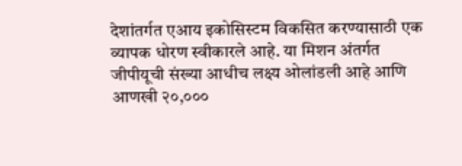देशांतर्गत एआय इकोसिस्टम विकसित करण्यासाठी एक व्यापक धोरण स्वीकारले आहे. या मिशन अंतर्गत जीपीयूची संख्या आधीच लक्ष्य ओलांडली आहे आणि आणखी २०,०००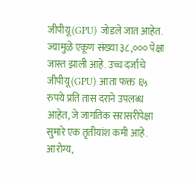जीपीयू (GPU) जोडले जात आहेत. ज्यामुळे एकूण संख्या ३८,००० पेक्षा जास्त झाली आहे. उच्च दर्जाचे जीपीयू (GPU) आता फक्त ६५ रुपये प्रति तास दराने उपलब्ध आहेत, जे जागतिक सरासरीपेक्षा सुमारे एक तृतीयांश कमी आहे. आरोग्य,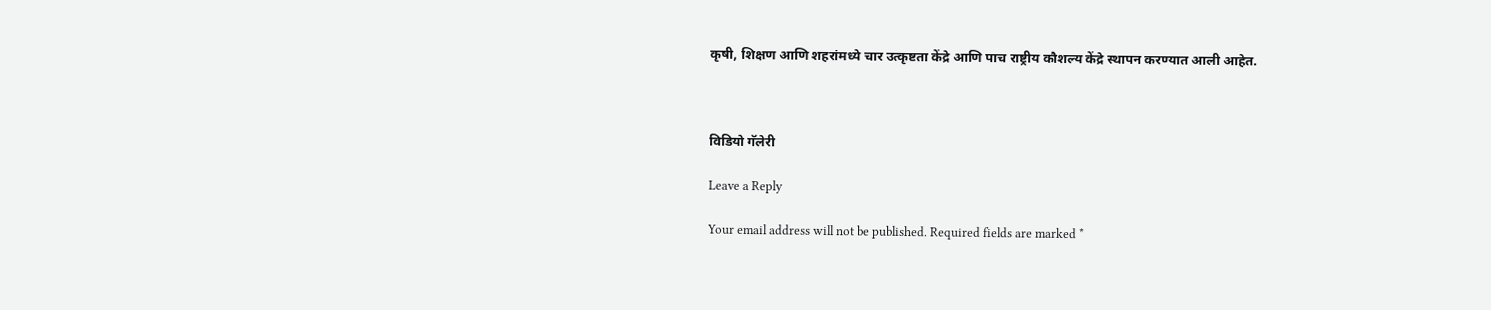कृषी, शिक्षण आणि शहरांमध्ये चार उत्कृष्टता केंद्रे आणि पाच राष्ट्रीय कौशल्य केंद्रे स्थापन करण्यात आली आहेत.



विडियो गॅलेरी

Leave a Reply

Your email address will not be published. Required fields are marked *